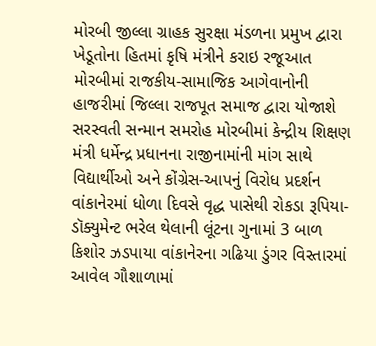મોરબી જીલ્લા ગ્રાહક સુરક્ષા મંડળના પ્રમુખ દ્વારા ખેડૂતોના હિતમાં કૃષિ મંત્રીને કરાઇ રજૂઆત મોરબીમાં રાજકીય-સામાજિક આગેવાનોની હાજરીમાં જિલ્લા રાજપૂત સમાજ દ્વારા યોજાશે સરસ્વતી સન્માન સમરોહ મોરબીમાં કેન્દ્રીય શિક્ષણ મંત્રી ધર્મેન્દ્ર પ્રધાનના રાજીનામાંની માંગ સાથે વિદ્યાર્થીઓ અને કોંગ્રેસ-આપનું વિરોધ પ્રદર્શન વાંકાનેરમાં ધોળા દિવસે વૃદ્ધ પાસેથી રોકડા રૂપિયા-ડૉક્યુમેન્ટ ભરેલ થેલાની લૂંટના ગુનામાં 3 બાળ કિશોર ઝડપાયા વાંકાનેરના ગઢિયા ડુંગર વિસ્તારમાં આવેલ ગૌશાળામાં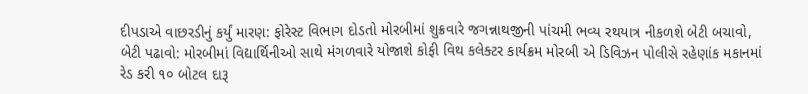દીપડાએ વાછરડીનું કર્યું મારણ: ફોરેસ્ટ વિભાગ દોડતો મોરબીમાં શુક્રવારે જગન્નાથજીની પાંચમી ભવ્ય રથયાત્ર નીકળશે બેટી બચાવો, બેટી પઢાવો: મોરબીમાં વિદ્યાર્થિનીઓ સાથે મંગળવારે યોજાશે કોફી વિથ કલેક્ટર કાર્યક્રમ મોરબી એ ડિવિઝન પોલીસે રહેણાંક મકાનમાં રેડ કરી ૧૦ બોટલ દારૂ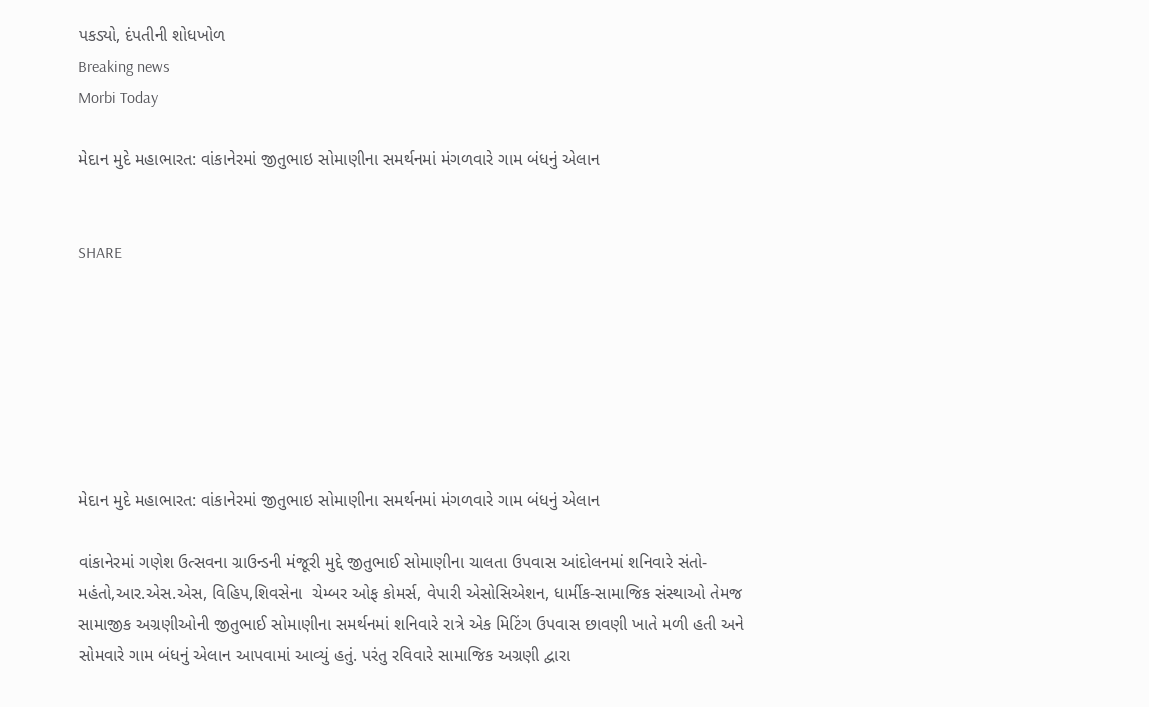પકડ્યો, દંપતીની શોધખોળ
Breaking news
Morbi Today

મેદાન મુદે મહાભારત: વાંકાનેરમાં જીતુભાઇ સોમાણીના સમર્થનમાં મંગળવારે ગામ બંધનું એલાન


SHARE







મેદાન મુદે મહાભારત: વાંકાનેરમાં જીતુભાઇ સોમાણીના સમર્થનમાં મંગળવારે ગામ બંધનું એલાન

વાંકાનેરમાં ગણેશ ઉત્સવના ગ્રાઉન્ડની મંજૂરી મુદ્દે જીતુભાઈ સોમાણીના ચાલતા ઉપવાસ આંદોલનમાં શનિવારે સંતો-મહંતો,આર.એસ.એસ, વિહિપ,શિવસેના  ચેમ્બર ઓફ કોમર્સ, વેપારી એસોસિએશન, ધાર્મીક-સામાજિક સંસ્થાઓ તેમજ સામાજીક અગ્રણીઓની જીતુભાઈ સોમાણીના સમર્થનમાં શનિવારે રાત્રે એક મિટિંગ ઉપવાસ છાવણી ખાતે મળી હતી અને સોમવારે ગામ બંધનું એલાન આપવામાં આવ્યું હતું. પરંતુ રવિવારે સામાજિક અગ્રણી દ્વારા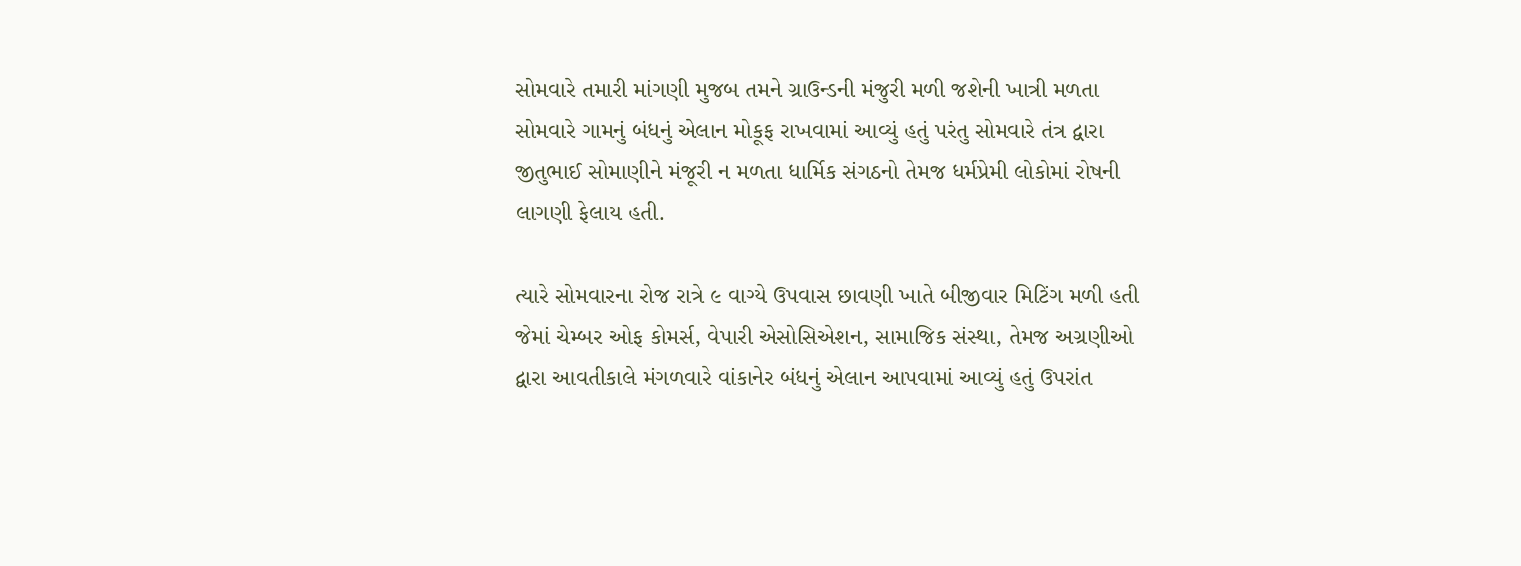સોમવારે તમારી માંગણી મુજબ તમને ગ્રાઉન્ડની મંજુરી મળી જશેની ખાત્રી મળતા સોમવારે ગામનું બંધનું એલાન મોકૂફ રાખવામાં આવ્યું હતું પરંતુ સોમવારે તંત્ર દ્વારા જીતુભાઈ સોમાણીને મંજૂરી ન મળતા ધાર્મિક સંગઠનો તેમજ ધર્મપ્રેમી લોકોમાં રોષની લાગણી ફેલાય હતી.

ત્યારે સોમવારના રોજ રાત્રે ૯ વાગ્યે ઉપવાસ છાવણી ખાતે બીજીવાર મિટિંગ મળી હતી જેમાં ચેમ્બર ઓફ કોમર્સ, વેપારી એસોસિએશન, સામાજિક સંસ્થા, તેમજ અગ્રણીઓ દ્વારા આવતીકાલે મંગળવારે વાંકાનેર બંધનું એલાન આપવામાં આવ્યું હતું ઉપરાંત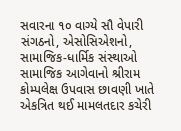સવારના ૧૦ વાગ્યે સૌ વેપારી સંગઠનો, એસોસિએશનો, સામાજિક-ધાર્મિક સંસ્થાઓ સામાજિક આગેવાનો શ્રીરામ કોમ્પલેક્ષ ઉપવાસ છાવણી ખાતે એકત્રિત થઈ મામલતદાર કચેરી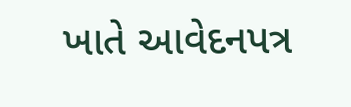ખાતે આવેદનપત્ર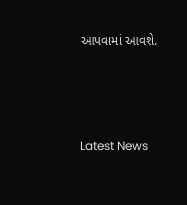આપવામાં આવશે.






Latest News